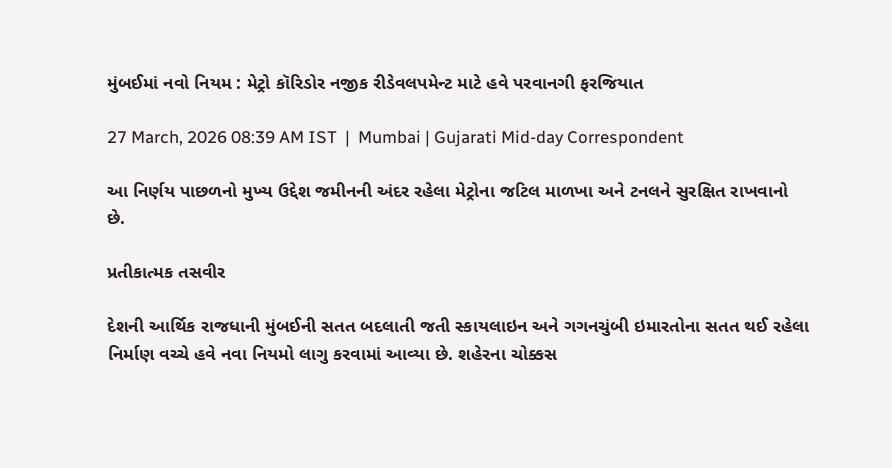મુંબઈમાં નવો નિયમ : મેટ્રો કૉરિડોર નજીક રીડેવલપમેન્ટ માટે હવે પરવાનગી ફરજિયાત

27 March, 2026 08:39 AM IST  |  Mumbai | Gujarati Mid-day Correspondent

આ નિર્ણય પાછળનો મુખ્ય ઉદ્દેશ જમીનની અંદર રહેલા મેટ્રોના જટિલ માળખા અને ટનલને સુરક્ષિત રાખવાનો છે.

પ્રતીકાત્મક તસવીર

દેશની આર્થિક રાજધાની મુંબઈની સતત બદલાતી જતી સ્કાયલાઇન અને ગગનચુંબી ઇમારતોના સતત થઈ રહેલા નિર્માણ વચ્ચે હવે નવા નિયમો લાગુ કરવામાં આવ્યા છે. શહેરના ચોક્કસ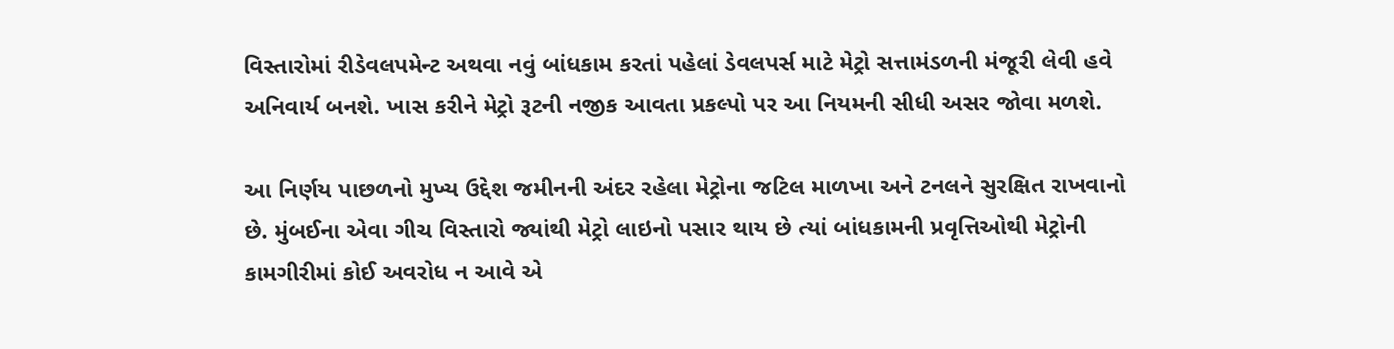વિસ્તારોમાં રીડેવલપમેન્ટ અથવા નવું બાંધકામ કરતાં પહેલાં ડેવલપર્સ માટે મેટ્રો સત્તામંડળની મંજૂરી લેવી હવે અનિવાર્ય બનશે. ખાસ કરીને મેટ્રો રૂટની નજીક આવતા પ્રકલ્પો પર આ નિયમની સીધી અસર જોવા મળશે.

આ નિર્ણય પાછળનો મુખ્ય ઉદ્દેશ જમીનની અંદર રહેલા મેટ્રોના જટિલ માળખા અને ટનલને સુરક્ષિત રાખવાનો છે. મુંબઈના એવા ગીચ વિસ્તારો જ્યાંથી મેટ્રો લાઇનો પસાર થાય છે ત્યાં બાંધકામની પ્રવૃત્તિઓથી મેટ્રોની કામગીરીમાં કોઈ અવરોધ ન આવે એ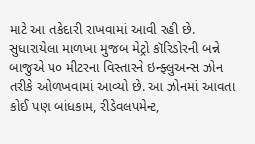માટે આ તકેદારી રાખવામાં આવી રહી છે. સુધારાયેલા માળખા મુજબ મેટ્રો કૉરિડોરની બન્ને બાજુએ ૫૦ મીટરના વિસ્તારને ઇન્ફ્લુઅન્સ ઝોન તરીકે ઓળખવામાં આવ્યો છે. આ ઝોનમાં આવતા કોઈ પણ બાંધકામ, રીડેવલપમેન્ટ,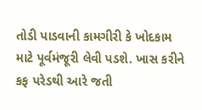તોડી પાડવાની કામગીરી કે ખોદકામ માટે પૂર્વમંજૂરી લેવી પડશે. ખાસ કરીને કફ પરેડથી આરે જતી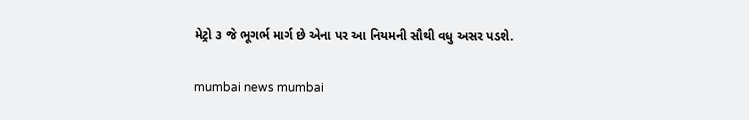મેટ્રો ૩ જે ભૂગર્ભ માર્ગ છે એના પર આ નિયમની સૌથી વધુ અસર પડશે.

mumbai news mumbai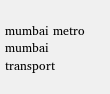mumbai metro mumbai transport